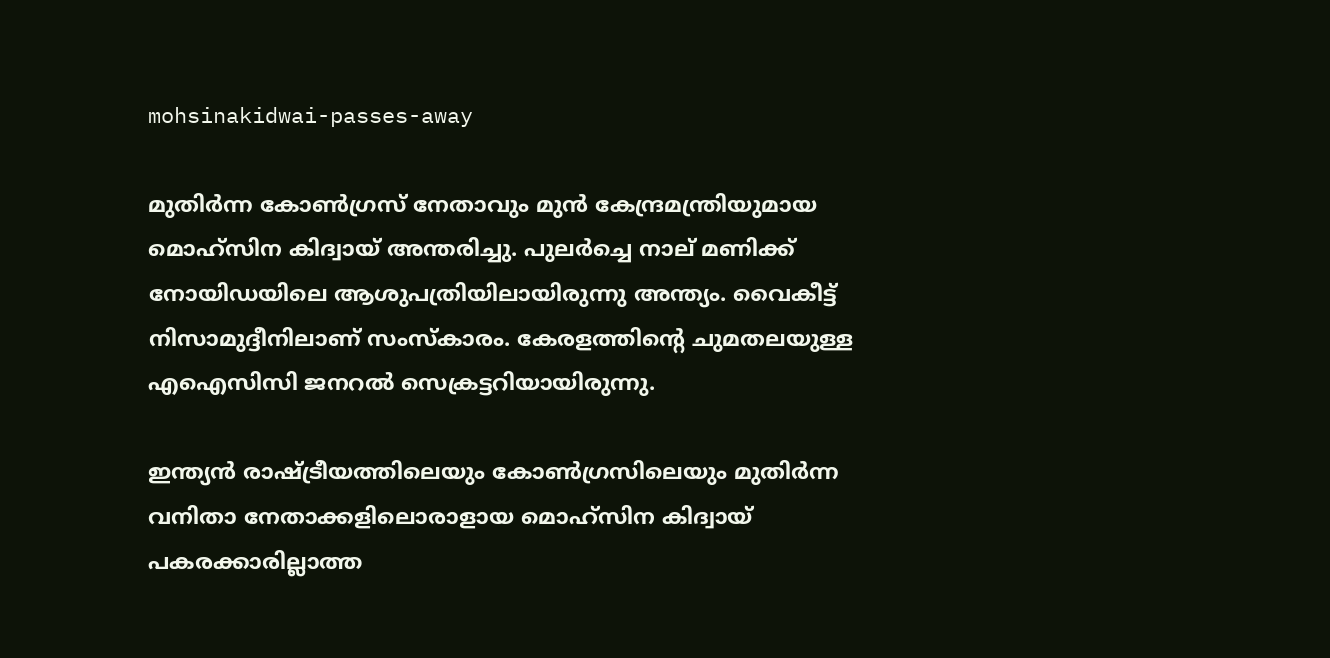mohsinakidwai-passes-away

മുതിര്‍ന്ന കോണ്‍ഗ്രസ് നേതാവും മുന്‍ കേന്ദ്രമന്ത്രിയുമായ മൊഹ്‌സിന കിദ്വായ് അന്തരിച്ചു. പുലര്‍ച്ചെ നാല് മണിക്ക് നോയിഡയിലെ ആശുപത്രിയിലായിരുന്നു അന്ത്യം. വൈകീട്ട് നിസാമുദ്ദീനിലാണ് സംസ്കാരം. കേരളത്തിന്റെ ചുമതലയുള്ള എഐസിസി ജനറൽ സെക്രട്ടറിയായിരുന്നു.

ഇന്ത്യൻ രാഷ്ട്രീയത്തിലെയും കോൺഗ്രസിലെയും മുതിർന്ന വനിതാ നേതാക്കളിലൊരാളായ മൊഹ്‌സിന കിദ്വായ് പകരക്കാരില്ലാത്ത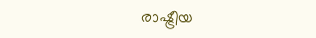രാഷ്ട്രീയ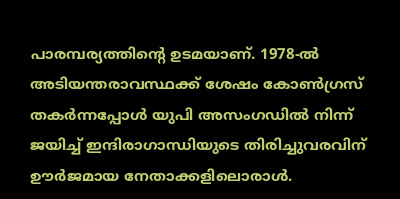പാരമ്പര്യത്തിന്റെ ഉടമയാണ്. 1978-ൽ അടിയന്തരാവസ്ഥക്ക് ശേഷം കോൺഗ്രസ് തകർന്നപ്പോള്‍ യുപി അസംഗഡിൽ നിന്ന് ജയിച്ച് ഇന്ദിരാഗാന്ധിയുടെ തിരിച്ചുവരവിന് ഊര്‍ജമായ നേതാക്കളിലൊരാള്‍.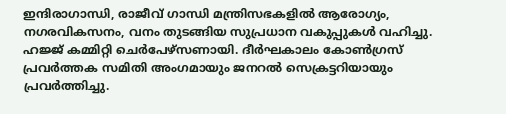ഇന്ദിരാഗാന്ധി, രാജീവ് ഗാന്ധി മന്ത്രിസഭകളിൽ ആരോഗ്യം, നഗരവികസനം, വനം തുടങ്ങിയ സുപ്രധാന വകുപ്പുകൾ വഹിച്ചു. ഹജ്ജ് കമ്മിറ്റി ചെര്‍പേഴ്സണായി. ദീർഘകാലം കോൺഗ്രസ് പ്രവര്‍ത്തക സമിതി അംഗമായും ജനറൽ സെക്രട്ടറിയായും പ്രവർത്തിച്ചു.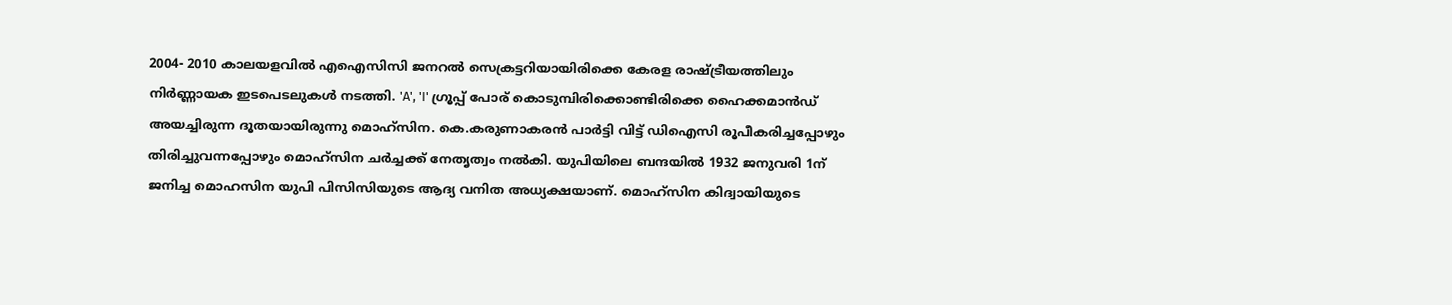2004- 2010 കാലയളവിൽ എഐസിസി ജനറൽ സെക്രട്ടറിയായിരിക്കെ കേരള രാഷ്ട്രീയത്തിലും നിർണ്ണായക ഇടപെടലുകൾ നടത്തി. 'A', 'I' ഗ്രൂപ്പ് പോര് കൊടുമ്പിരിക്കൊണ്ടിരിക്കെ ഹൈക്കമാൻഡ് അയച്ചിരുന്ന ദൂതയായിരുന്നു മൊഹ്സിന. കെ.കരുണാകരൻ പാർട്ടി വിട്ട് ഡിഐസി രൂപീകരിച്ചപ്പോഴും തിരിച്ചുവന്നപ്പോഴും മൊഹ്സിന ചര്‍ച്ചക്ക് നേതൃത്വം നല്‍കി. യുപിയിലെ ബന്ദയില്‍ 1932 ജനുവരി 1ന് ജനിച്ച മൊഹസിന യുപി പിസിസിയുടെ ആദ്യ വനിത അധ്യക്ഷയാണ്. മൊഹ്സിന കിദ്വായിയുടെ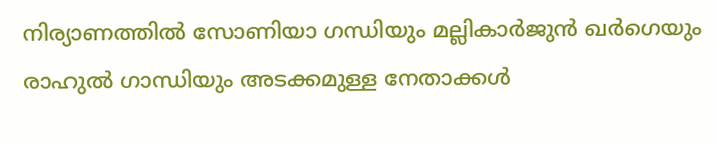നിര്യാണത്തില്‍ സോണിയാ ഗന്ധിയും മല്ലികാര്‍ജുന്‍ ഖര്‍ഗെയും രാഹുല്‍ ഗാന്ധിയും അടക്കമുള്ള നേതാക്കള്‍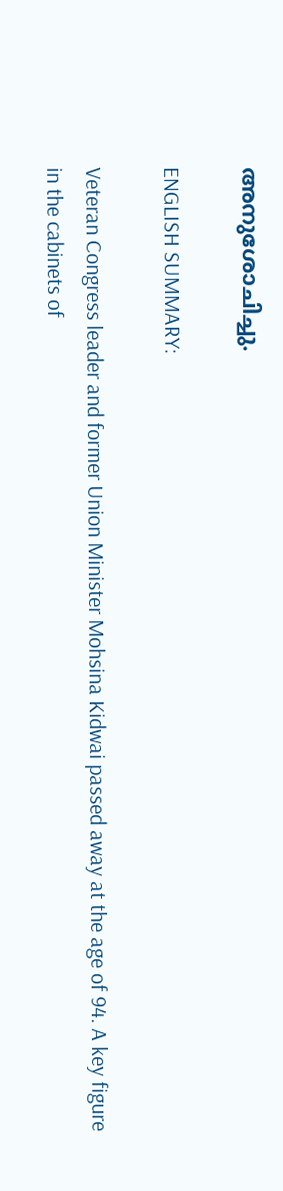അനുശോചിച്ചു.

ENGLISH SUMMARY:

Veteran Congress leader and former Union Minister Mohsina Kidwai passed away at the age of 94. A key figure in the cabinets of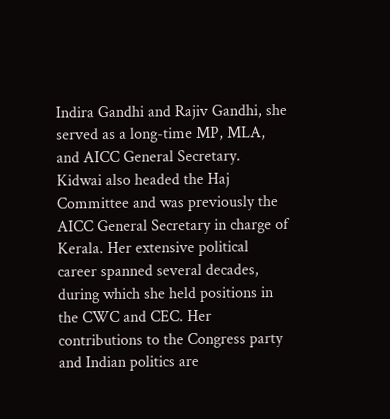Indira Gandhi and Rajiv Gandhi, she served as a long-time MP, MLA, and AICC General Secretary. Kidwai also headed the Haj Committee and was previously the AICC General Secretary in charge of Kerala. Her extensive political career spanned several decades, during which she held positions in the CWC and CEC. Her contributions to the Congress party and Indian politics are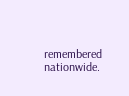remembered nationwide.